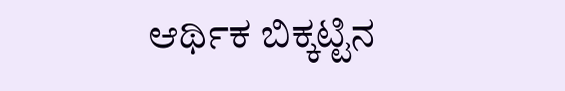ಆರ್ಥಿಕ ಬಿಕ್ಕಟ್ಟಿನ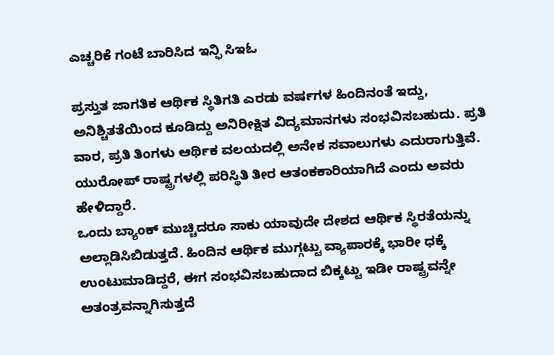ಎಚ್ಚರಿಕೆ ಗಂಟೆ ಬಾರಿಸಿದ ಇನ್ಫಿ ಸಿಇಓ

ಪ್ರಸ್ತುತ ಜಾಗತಿಕ ಆರ್ಥಿಕ ಸ್ಥಿತಿಗತಿ ಎರಡು ವರ್ಷಗಳ ಹಿಂದಿನಂತೆ ಇದ್ದು, ಅನಿಶ್ಚಿತತೆಯಿಂದ ಕೂಡಿದ್ದು ಅನಿರೀಕ್ಷಿತ ವಿದ್ಯಮಾನಗಳು ಸಂಭವಿಸಬಹುದು. ಪ್ರತಿ ವಾರ, ಪ್ರತಿ ತಿಂಗಳು ಆರ್ಥಿಕ ವಲಯದಲ್ಲಿ ಅನೇಕ ಸವಾಲುಗಳು ಎದುರಾಗುತ್ತಿವೆ. ಯುರೋಪ್ ರಾಷ್ಟ್ರಗಳಲ್ಲಿ ಪರಿಸ್ಥಿತಿ ತೀರ ಆತಂಕಕಾರಿಯಾಗಿದೆ ಎಂದು ಅವರು ಹೇಳಿದ್ದಾರೆ.
ಒಂದು ಬ್ಯಾಂಕ್ ಮುಚ್ಚಿದರೂ ಸಾಕು ಯಾವುದೇ ದೇಶದ ಆರ್ಥಿಕ ಸ್ಥಿರತೆಯನ್ನು ಅಲ್ಲಾಡಿಸಿಬಿಡುತ್ತದೆ. ಹಿಂದಿನ ಆರ್ಥಿಕ ಮುಗ್ಗಟ್ಟು ವ್ಯಾಪಾರಕ್ಕೆ ಭಾರೀ ಧಕ್ಕೆ ಉಂಟುಮಾಡಿದ್ದರೆ, ಈಗ ಸಂಭವಿಸಬಹುದಾದ ಬಿಕ್ಕಟ್ಟು ಇಡೀ ರಾಷ್ಟ್ರವನ್ನೇ ಅತಂತ್ರವನ್ನಾಗಿಸುತ್ತದೆ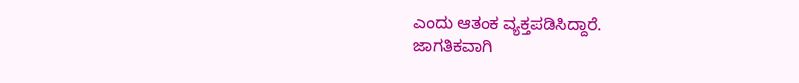ಎಂದು ಆತಂಕ ವ್ಯಕ್ತಪಡಿಸಿದ್ದಾರೆ.
ಜಾಗತಿಕವಾಗಿ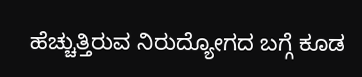ಹೆಚ್ಚುತ್ತಿರುವ ನಿರುದ್ಯೋಗದ ಬಗ್ಗೆ ಕೂಡ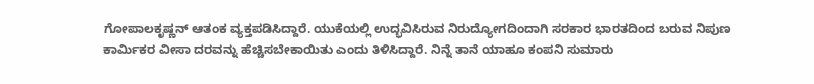ಗೋಪಾಲಕೃಷ್ಣನ್ ಆತಂಕ ವ್ಯಕ್ತಪಡಿಸಿದ್ದಾರೆ. ಯುಕೆಯಲ್ಲಿ ಉದ್ಭವಿಸಿರುವ ನಿರುದ್ಯೋಗದಿಂದಾಗಿ ಸರಕಾರ ಭಾರತದಿಂದ ಬರುವ ನಿಪುಣ ಕಾರ್ಮಿಕರ ವೀಸಾ ದರವನ್ನು ಹೆಚ್ಚಿಸಬೇಕಾಯಿತು ಎಂದು ತಿಳಿಸಿದ್ದಾರೆ. ನಿನ್ನೆ ತಾನೆ ಯಾಹೂ ಕಂಪನಿ ಸುಮಾರು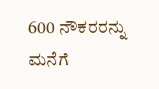600 ನೌಕರರನ್ನು ಮನೆಗೆ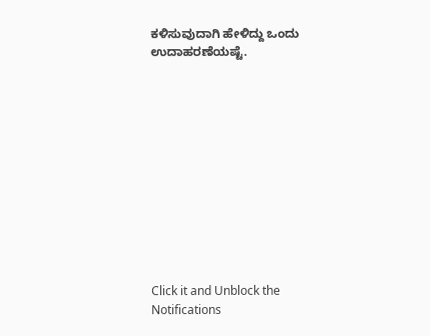ಕಳಿಸುವುದಾಗಿ ಹೇಳಿದ್ದು ಒಂದು ಉದಾಹರಣೆಯಷ್ಟೆ.












Click it and Unblock the Notifications